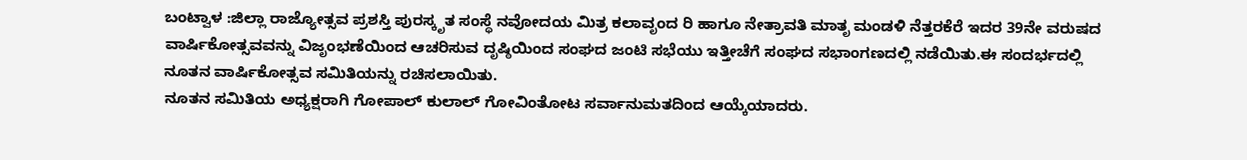ಬಂಟ್ವಾಳ :ಜಿಲ್ಲಾ ರಾಜ್ಯೋತ್ಸವ ಪ್ರಶಸ್ತಿ ಪುರಸ್ಕೃತ ಸಂಸ್ಥೆ ನವೋದಯ ಮಿತ್ರ ಕಲಾವೃಂದ ರಿ ಹಾಗೂ ನೇತ್ರಾವತಿ ಮಾತೃ ಮಂಡಳಿ ನೆತ್ತರಕೆರೆ ಇದರ 39ನೇ ವರುಷದ ವಾರ್ಷಿಕೋತ್ಸವವನ್ನು ವಿಜೃಂಭಣೆಯಿಂದ ಆಚರಿಸುವ ದೃಷ್ಠಿಯಿಂದ ಸಂಘದ ಜಂಟಿ ಸಭೆಯು ಇತ್ತೀಚೆಗೆ ಸಂಘದ ಸಭಾಂಗಣದಲ್ಲಿ ನಡೆಯಿತು.ಈ ಸಂದರ್ಭದಲ್ಲಿ ನೂತನ ವಾರ್ಷಿಕೋತ್ಸವ ಸಮಿತಿಯನ್ನು ರಚಿಸಲಾಯಿತು.
ನೂತನ ಸಮಿತಿಯ ಅಧ್ಯಕ್ಷರಾಗಿ ಗೋಪಾಲ್ ಕುಲಾಲ್ ಗೋವಿಂತೋಟ ಸರ್ವಾನುಮತದಿಂದ ಆಯ್ಕೆಯಾದರು.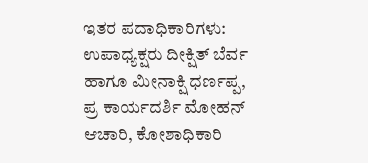ಇತರ ಪದಾಧಿಕಾರಿಗಳು:
ಉಪಾಧ್ಯಕ್ಷರು ದೀಕ್ಷಿತ್ ಬೆರ್ವ ಹಾಗೂ ಮೀನಾಕ್ಷಿ ಧರ್ಣಪ್ಪ,
ಪ್ರ ಕಾರ್ಯದರ್ಶಿ ಮೋಹನ್ ಆಚಾರಿ, ಕೋಶಾಧಿಕಾರಿ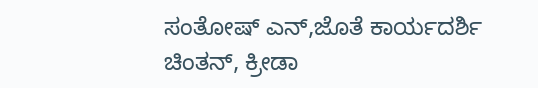ಸಂತೋಷ್ ಎನ್,ಜೊತೆ ಕಾರ್ಯದರ್ಶಿ ಚಿಂತನ್, ಕ್ರೀಡಾ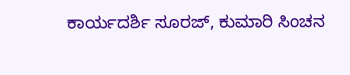ಕಾರ್ಯದರ್ಶಿ ಸೂರಜ್, ಕುಮಾರಿ ಸಿಂಚನ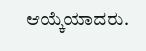ಆಯ್ಕೆಯಾದರು.